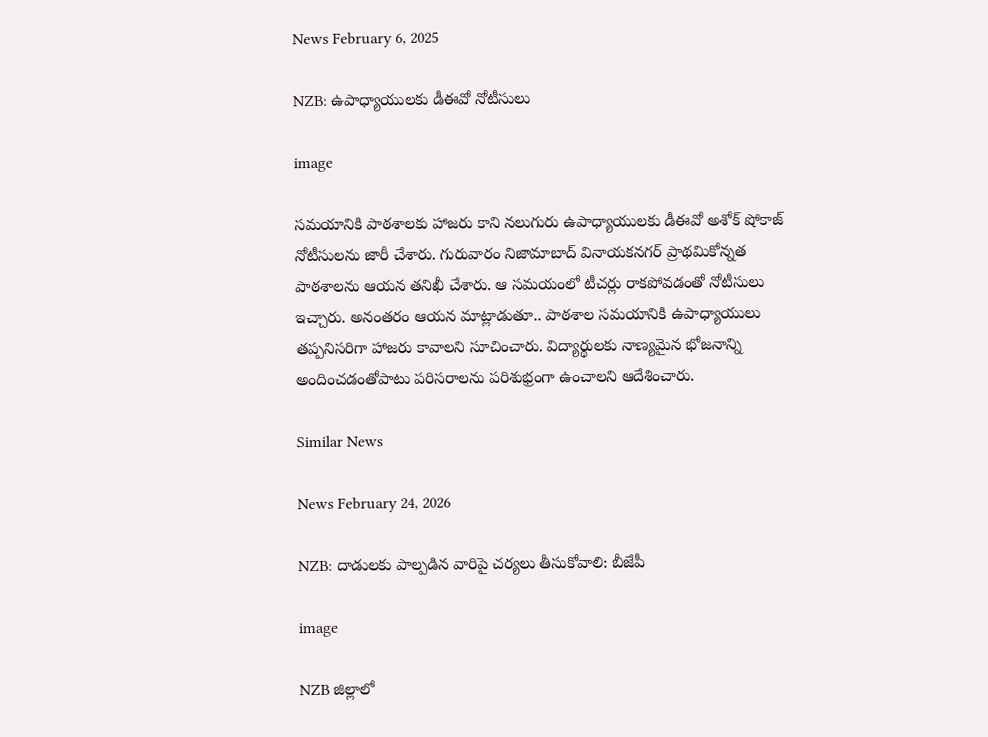News February 6, 2025

NZB: ఉపాధ్యాయులకు డీఈవో నోటీసులు

image

సమయానికి పాఠశాలకు హాజరు కాని నలుగురు ఉపాధ్యాయులకు డీఈవో అశోక్ షోకాజ్ నోటీసులను జారీ చేశారు. గురువారం నిజామాబాద్ వినాయకనగర్ ప్రాథమికోన్నత పాఠశాలను ఆయన తనిఖీ చేశారు. ఆ సమయంలో టీచర్లు రాకపోవడంతో నోటీసులు ఇచ్చారు. అనంతరం ఆయన మాట్లాడుతూ.. పాఠశాల సమయానికి ఉపాధ్యాయులు తప్పనిసరిగా హాజరు కావాలని సూచించారు. విద్యార్థులకు నాణ్యమైన భోజనాన్ని అందించడంతోపాటు పరిసరాలను పరిశుభ్రంగా ఉంచాలని ఆదేశించారు.

Similar News

News February 24, 2026

NZB: దాడులకు పాల్పడిన వారిపై చర్యలు తీసుకోవాలి: బీజేపీ

image

NZB జిల్లాలో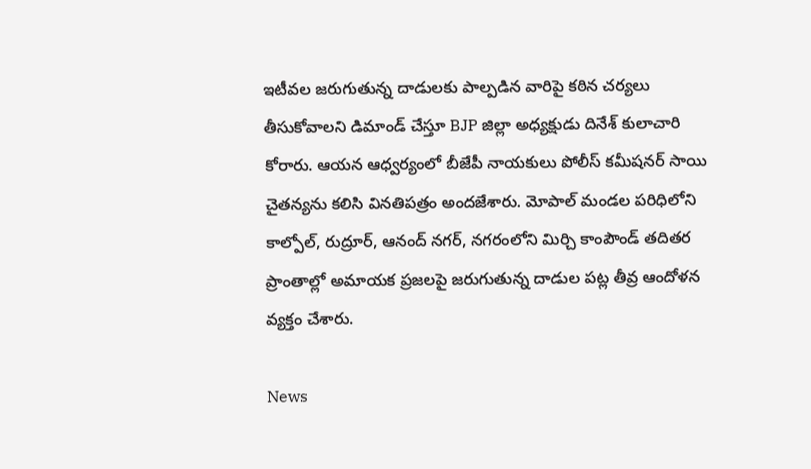ఇటీవల జరుగుతున్న దాడులకు పాల్పడిన వారిపై కఠిన చర్యలు తీసుకోవాలని డిమాండ్ చేస్తూ BJP జిల్లా అధ్యక్షుడు దినేశ్ కులాచారి కోరారు. ఆయన ఆధ్వర్యంలో బీజేపీ నాయకులు పోలీస్ కమీషనర్ సాయి చైతన్యను కలిసి వినతిపత్రం అందజేశారు. మోపాల్ మండల పరిధిలోని కాల్పోల్, రుద్రూర్, ఆనంద్ నగర్, నగరంలోని మిర్చి కాంపౌండ్ తదితర ప్రాంతాల్లో అమాయక ప్రజలపై జరుగుతున్న దాడుల పట్ల తీవ్ర ఆందోళన వ్యక్తం చేశారు.

News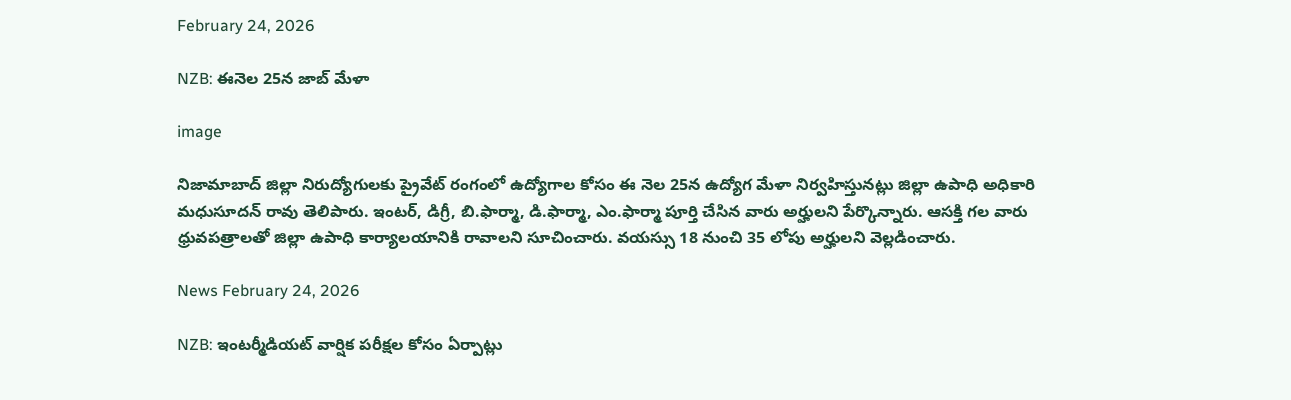February 24, 2026

NZB: ఈనెల 25న జాబ్ మేళా

image

నిజామాబాద్ జిల్లా నిరుద్యోగులకు ప్రైవేట్ రంగంలో ఉద్యోగాల కోసం ఈ నెల 25న ఉద్యోగ మేళా నిర్వహిస్తునట్లు జిల్లా ఉపాధి అధికారి మధుసూదన్ రావు తెలిపారు. ఇంటర్, డిగ్రీ, బి.ఫార్మా, డి.ఫార్మా, ఎం.ఫార్మా పూర్తి చేసిన వారు అర్హులని పేర్కొన్నారు. ఆసక్తి గల వారు ధ్రువపత్రాలతో జిల్లా ఉపాధి కార్యాలయానికి రావాలని సూచించారు. వయస్సు 18 నుంచి 35 లోపు అర్హులని వెల్లడించారు.

News February 24, 2026

NZB: ఇంటర్మీడియట్ వార్షిక పరీక్షల కోసం ఏర్పాట్లు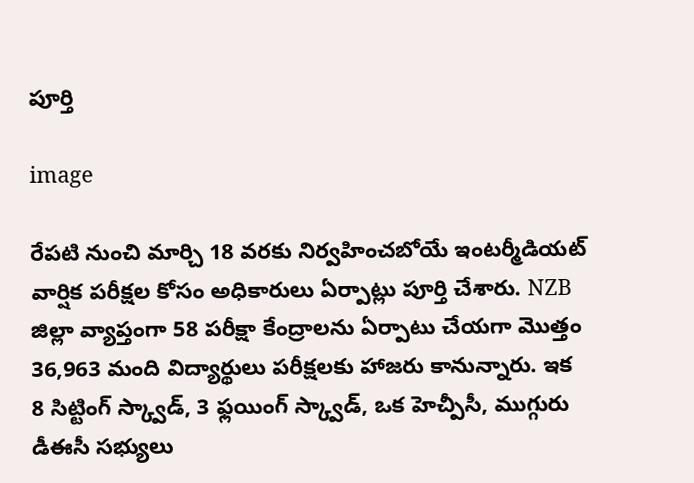పూర్తి

image

రేపటి నుంచి మార్చి 18 వరకు నిర్వహించబోయే ఇంటర్మీడియట్ వార్షిక పరీక్షల కోసం అధికారులు ఏర్పాట్లు పూర్తి చేశారు. NZB జిల్లా వ్యాప్తంగా 58 పరీక్షా కేంద్రాలను ఏర్పాటు చేయగా మొత్తం 36,963 మంది విద్యార్థులు పరీక్షలకు హాజరు కానున్నారు. ఇక 8 సిట్టింగ్ స్క్వాడ్, 3 ఫ్లయింగ్ స్క్వాడ్, ఒక హెచ్పీసీ, ముగ్గురు డీఈసీ సభ్యులు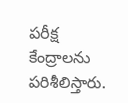పరీక్ష కేంద్రాలను పరిశీలిస్తారు.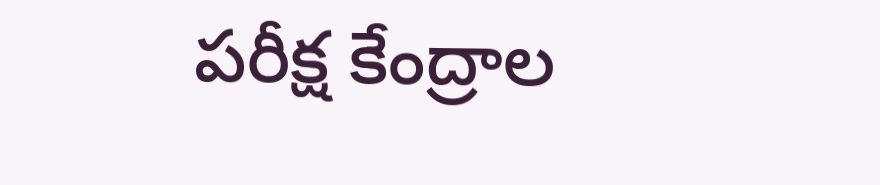పరీక్ష కేంద్రాల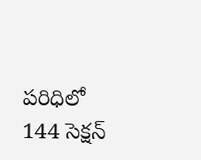పరిధిలో 144 సెక్షన్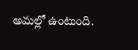అమల్లో ఉంటుంది.